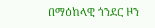በማዕከላዊ ጎንደር ዞን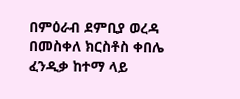በምዕራብ ደምቢያ ወረዳ በመስቀለ ክርስቶስ ቀበሌ ፈንዲቃ ከተማ ላይ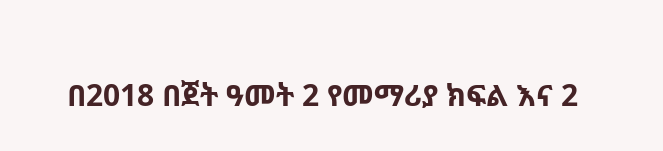በ2018 በጀት ዓመት 2 የመማሪያ ክፍል እና 2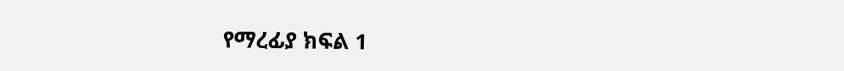የማረፊያ ክፍል 1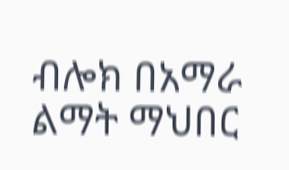ብሎክ በአማራ ልማት ማህበር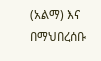(አልማ) እና በማህበረሰቡ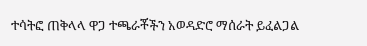ተሳትፎ ጠቅላላ ዋጋ ተጫራቾችን አወዳድሮ ማሰራት ይፈልጋል